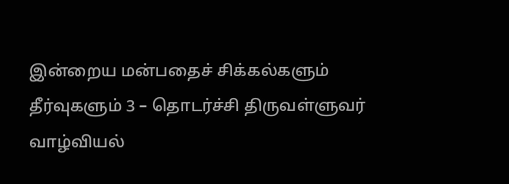இன்றைய மன்பதைச் சிக்கல்களும் தீர்வுகளும் 3 – தொடர்ச்சி திருவள்ளுவர் வாழ்வியல்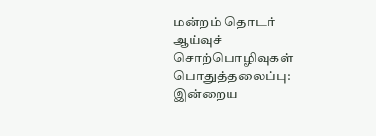மன்றம் தொடர் ஆய்வுச் சொற்பொழிவுகள் பொதுத்தலைப்பு: இன்றைய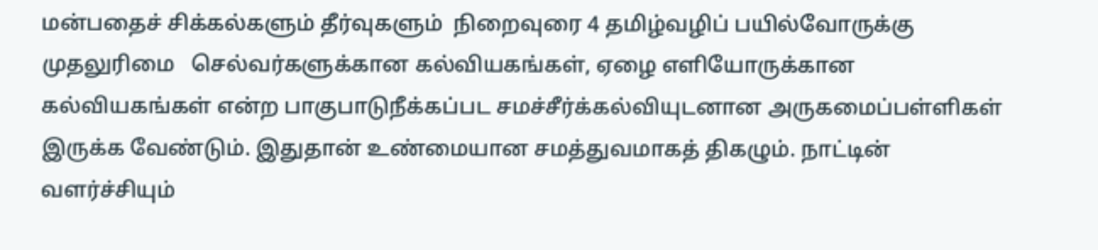மன்பதைச் சிக்கல்களும் தீர்வுகளும்  நிறைவுரை 4 தமிழ்வழிப் பயில்வோருக்கு முதலுரிமை   செல்வர்களுக்கான கல்வியகங்கள், ஏழை எளியோருக்கான  கல்வியகங்கள் என்ற பாகுபாடுநீக்கப்பட சமச்சீர்க்கல்வியுடனான அருகமைப்பள்ளிகள் இருக்க வேண்டும். இதுதான் உண்மையான சமத்துவமாகத் திகழும். நாட்டின் வளர்ச்சியும்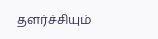தளர்ச்சியும்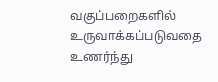வகுப்பறைகளில் உருவாக்கப்படுவதை உணர்ந்து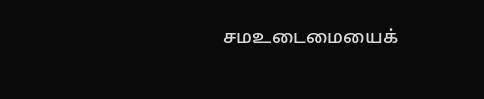சமஉடைமையைக்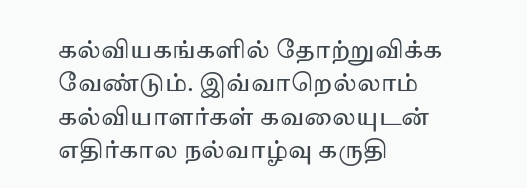கல்வியகங்களில் தோற்றுவிக்க வேண்டும். இவ்வாறெல்லாம் கல்வியாளர்கள் கவலையுடன் எதிர்கால நல்வாழ்வு கருதி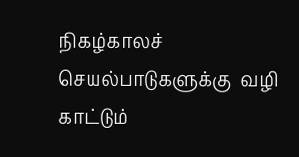நிகழ்காலச் செயல்பாடுகளுக்கு  வழி காட்டும்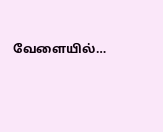வேளையில்…